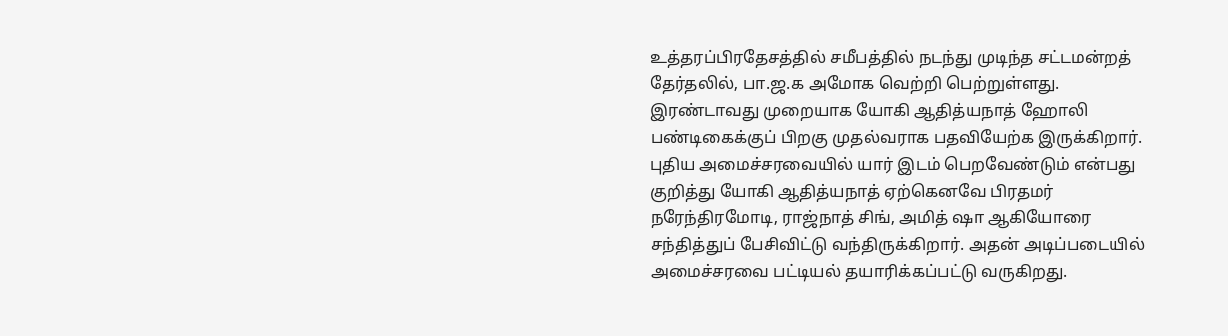உத்தரப்பிரதேசத்தில் சமீபத்தில் நடந்து முடிந்த சட்டமன்றத் தேர்தலில், பா.ஜ.க அமோக வெற்றி பெற்றுள்ளது. இரண்டாவது முறையாக யோகி ஆதித்யநாத் ஹோலி பண்டிகைக்குப் பிறகு முதல்வராக பதவியேற்க இருக்கிறார். புதிய அமைச்சரவையில் யார் இடம் பெறவேண்டும் என்பது குறித்து யோகி ஆதித்யநாத் ஏற்கெனவே பிரதமர் நரேந்திரமோடி, ராஜ்நாத் சிங், அமித் ஷா ஆகியோரை சந்தித்துப் பேசிவிட்டு வந்திருக்கிறார். அதன் அடிப்படையில் அமைச்சரவை பட்டியல் தயாரிக்கப்பட்டு வருகிறது.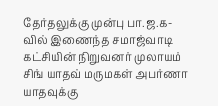தேர்தலுக்கு முன்பு பா.ஜ.க-வில் இணைந்த சமாஜ்வாடி கட்சியின் நிறுவனர் முலாயம் சிங் யாதவ் மருமகள் அபர்ணா யாதவுக்கு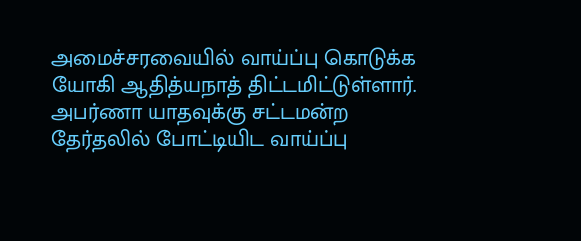அமைச்சரவையில் வாய்ப்பு கொடுக்க யோகி ஆதித்யநாத் திட்டமிட்டுள்ளார். அபர்ணா யாதவுக்கு சட்டமன்ற தேர்தலில் போட்டியிட வாய்ப்பு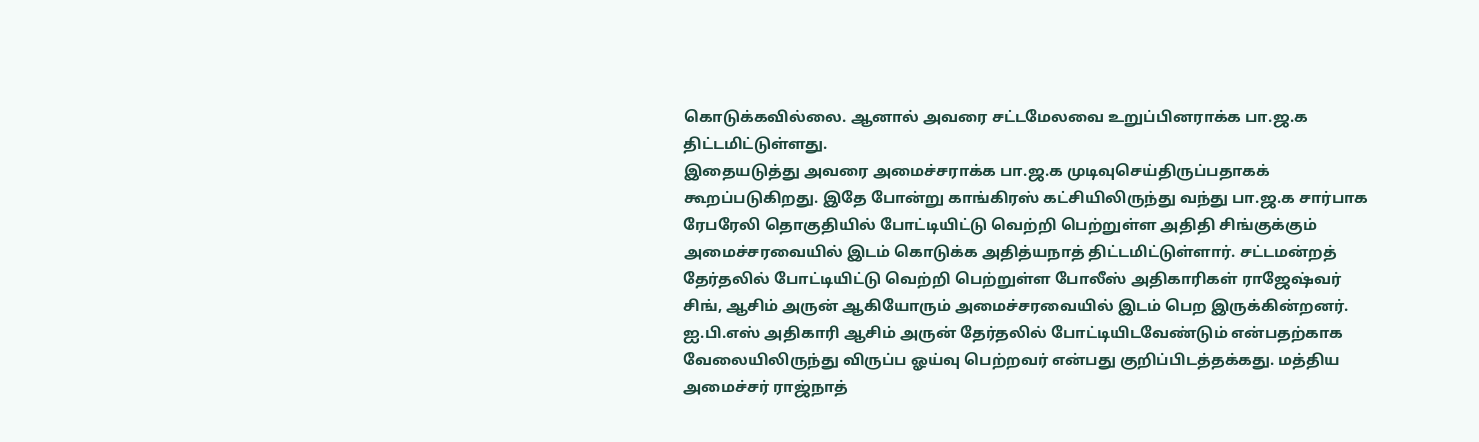கொடுக்கவில்லை. ஆனால் அவரை சட்டமேலவை உறுப்பினராக்க பா.ஜ.க திட்டமிட்டுள்ளது.
இதையடுத்து அவரை அமைச்சராக்க பா.ஜ.க முடிவுசெய்திருப்பதாகக் கூறப்படுகிறது. இதே போன்று காங்கிரஸ் கட்சியிலிருந்து வந்து பா.ஜ.க சார்பாக ரேபரேலி தொகுதியில் போட்டியிட்டு வெற்றி பெற்றுள்ள அதிதி சிங்குக்கும் அமைச்சரவையில் இடம் கொடுக்க அதித்யநாத் திட்டமிட்டுள்ளார். சட்டமன்றத் தேர்தலில் போட்டியிட்டு வெற்றி பெற்றுள்ள போலீஸ் அதிகாரிகள் ராஜேஷ்வர் சிங், ஆசிம் அருன் ஆகியோரும் அமைச்சரவையில் இடம் பெற இருக்கின்றனர். ஐ.பி.எஸ் அதிகாரி ஆசிம் அருன் தேர்தலில் போட்டியிடவேண்டும் என்பதற்காக வேலையிலிருந்து விருப்ப ஓய்வு பெற்றவர் என்பது குறிப்பிடத்தக்கது. மத்திய அமைச்சர் ராஜ்நாத்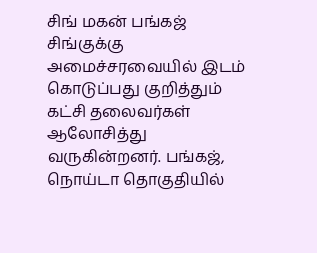சிங் மகன் பங்கஜ் சிங்குக்கு அமைச்சரவையில் இடம் கொடுப்பது குறித்தும் கட்சி தலைவர்கள் ஆலோசித்து வருகின்றனர். பங்கஜ், நொய்டா தொகுதியில்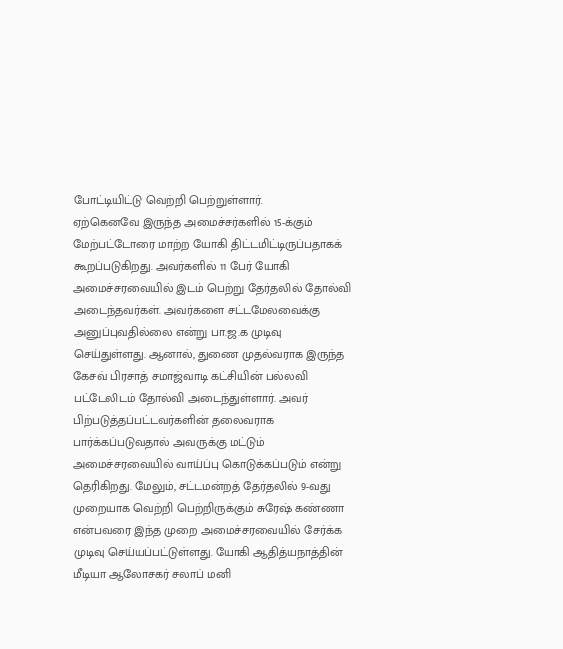போட்டியிட்டு வெற்றி பெற்றுள்ளார்.
ஏற்கெனவே இருந்த அமைச்சர்களில் 15-க்கும் மேற்பட்டோரை மாற்ற யோகி திட்டமிட்டிருப்பதாகக் கூறப்படுகிறது. அவர்களில் 11 பேர் யோகி அமைச்சரவையில் இடம் பெற்று தேர்தலில் தோல்வி அடைந்தவர்கள். அவர்களை சட்டமேலவைக்கு அனுப்புவதில்லை என்று பா.ஜ.க முடிவு செய்துள்ளது. ஆனால், துணை முதல்வராக இருந்த கேசவ் பிரசாத் சமாஜ்வாடி கட்சியின் பல்லவி பட்டேலிடம் தோல்வி அடைந்துள்ளார். அவர் பிற்படுத்தப்பட்டவர்களின் தலைவராக பார்க்கப்படுவதால் அவருக்கு மட்டும் அமைச்சரவையில் வாய்ப்பு கொடுக்கப்படும் என்று தெரிகிறது. மேலும், சட்டமன்றத் தேர்தலில் 9-வது முறையாக வெற்றி பெற்றிருக்கும் சுரேஷ் கண்ணா என்பவரை இந்த முறை அமைச்சரவையில் சேர்க்க முடிவு செய்யப்பட்டுள்ளது. யோகி ஆதித்யநாத்தின் மீடியா ஆலோசகர் சலாப் மனி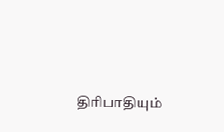திரிபாதியும்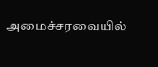அமைச்சரவையில்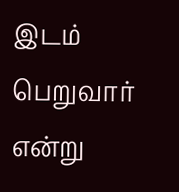இடம் பெறுவார் என்று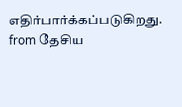எதிர்பார்க்கப்படுகிறது.
from தேசிய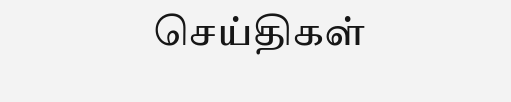செய்திகள்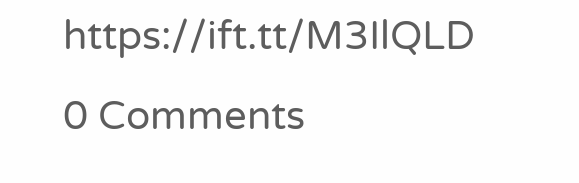https://ift.tt/M3IlQLD
0 Comments